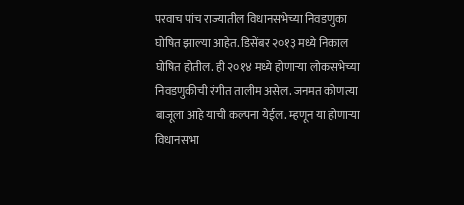परवाच पांच राज्यातील विधानसभेच्या निवडणुका घोषित झाल्या आहेत. डिसेंबर २०१३ मध्ये निकाल घोषित होतील. ही २०१४ मध्ये होणाऱ्या लोकसभेच्या निवडणुकीची रंगीत तालीम असेल. जनमत कोणत्या बाजूला आहे याची कल्पना येईल. म्हणून या होणाऱ्या विधानसभा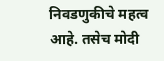निवडणुकीचे महत्व आहे. तसेच मोदी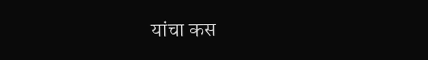यांचा कस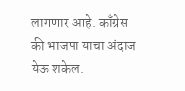लागणार आहे. काँग्रेस की भाजपा याचा अंदाज येऊ शकेल.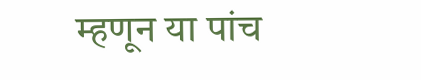म्हणून या पांच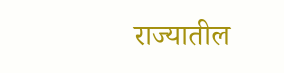राज्यातील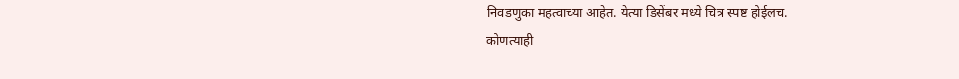निवडणुका महत्वाच्या आहेत. येत्या डिसेंबर मध्ये चित्र स्पष्ट होईलच.
कोणत्याही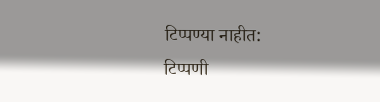टिप्पण्या नाहीत:
टिप्पणी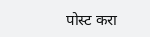पोस्ट करा